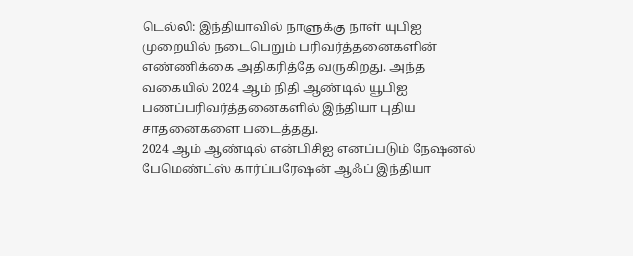டெல்லி: இந்தியாவில் நாளுக்கு நாள் யுபிஐ முறையில் நடைபெறும் பரிவர்த்தனைகளின் எண்ணிக்கை அதிகரித்தே வருகிறது. அந்த வகையில் 2024 ஆம் நிதி ஆண்டில் யூபிஐ பணப்பரிவர்த்தனைகளில் இந்தியா புதிய சாதனைகளை படைத்தது.
2024 ஆம் ஆண்டில் என்பிசிஐ எனப்படும் நேஷனல் பேமெண்ட்ஸ் கார்ப்பரேஷன் ஆஃப் இந்தியா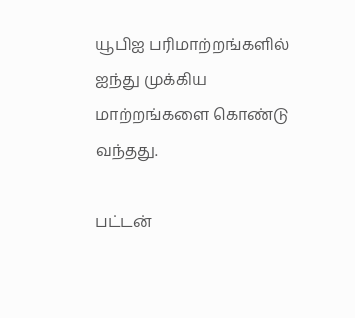யூபிஐ பரிமாற்றங்களில் ஐந்து முக்கிய மாற்றங்களை கொண்டு வந்தது.

பட்டன்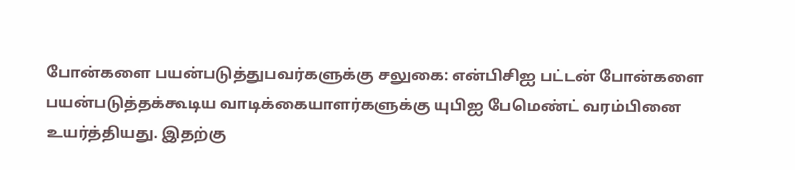போன்களை பயன்படுத்துபவர்களுக்கு சலுகை: என்பிசிஐ பட்டன் போன்களை பயன்படுத்தக்கூடிய வாடிக்கையாளர்களுக்கு யுபிஐ பேமெண்ட் வரம்பினை உயர்த்தியது. இதற்கு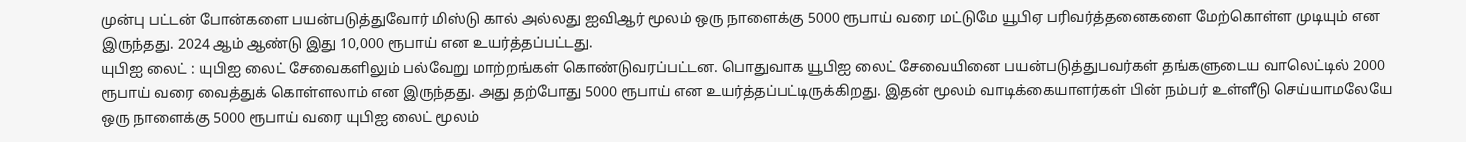முன்பு பட்டன் போன்களை பயன்படுத்துவோர் மிஸ்டு கால் அல்லது ஐவிஆர் மூலம் ஒரு நாளைக்கு 5000 ரூபாய் வரை மட்டுமே யூபிஏ பரிவர்த்தனைகளை மேற்கொள்ள முடியும் என இருந்தது. 2024 ஆம் ஆண்டு இது 10,000 ரூபாய் என உயர்த்தப்பட்டது.
யுபிஐ லைட் : யுபிஐ லைட் சேவைகளிலும் பல்வேறு மாற்றங்கள் கொண்டுவரப்பட்டன. பொதுவாக யூபிஐ லைட் சேவையினை பயன்படுத்துபவர்கள் தங்களுடைய வாலெட்டில் 2000 ரூபாய் வரை வைத்துக் கொள்ளலாம் என இருந்தது. அது தற்போது 5000 ரூபாய் என உயர்த்தப்பட்டிருக்கிறது. இதன் மூலம் வாடிக்கையாளர்கள் பின் நம்பர் உள்ளீடு செய்யாமலேயே ஒரு நாளைக்கு 5000 ரூபாய் வரை யுபிஐ லைட் மூலம்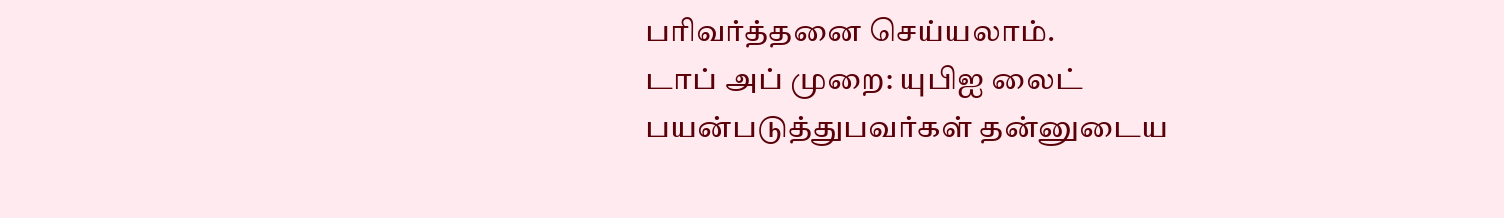பரிவர்த்தனை செய்யலாம்.
டாப் அப் முறை: யுபிஐ லைட் பயன்படுத்துபவர்கள் தன்னுடைய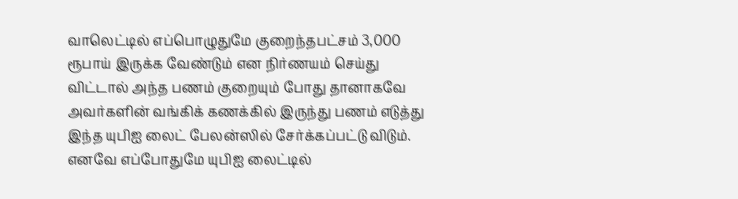வாலெட்டில் எப்பொழுதுமே குறைந்தபட்சம் 3,000 ரூபாய் இருக்க வேண்டும் என நிர்ணயம் செய்து விட்டால் அந்த பணம் குறையும் போது தானாகவே அவர்களின் வங்கிக் கணக்கில் இருந்து பணம் எடுத்து இந்த யுபிஐ லைட் பேலன்ஸில் சேர்க்கப்பட்டு விடும். எனவே எப்போதுமே யுபிஐ லைட்டில்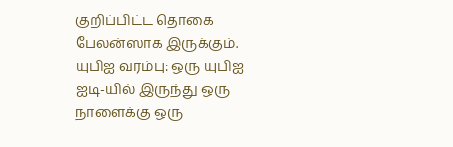குறிப்பிட்ட தொகை பேலன்ஸாக இருக்கும்.
யுபிஐ வரம்பு: ஒரு யுபிஐ ஐடி-யில் இருந்து ஒரு நாளைக்கு ஒரு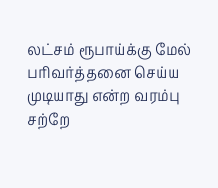லட்சம் ரூபாய்க்கு மேல் பரிவர்த்தனை செய்ய முடியாது என்ற வரம்பு சற்றே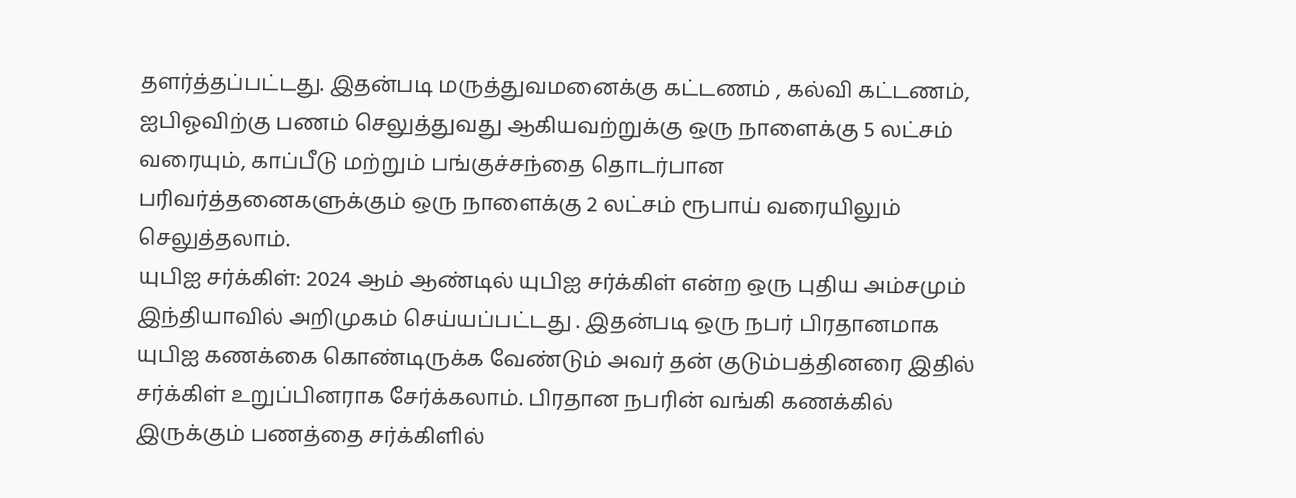தளர்த்தப்பட்டது. இதன்படி மருத்துவமனைக்கு கட்டணம் , கல்வி கட்டணம், ஐபிஓவிற்கு பணம் செலுத்துவது ஆகியவற்றுக்கு ஒரு நாளைக்கு 5 லட்சம் வரையும், காப்பீடு மற்றும் பங்குச்சந்தை தொடர்பான பரிவர்த்தனைகளுக்கும் ஒரு நாளைக்கு 2 லட்சம் ரூபாய் வரையிலும் செலுத்தலாம்.
யுபிஐ சர்க்கிள்: 2024 ஆம் ஆண்டில் யுபிஐ சர்க்கிள் என்ற ஒரு புதிய அம்சமும் இந்தியாவில் அறிமுகம் செய்யப்பட்டது . இதன்படி ஒரு நபர் பிரதானமாக யுபிஐ கணக்கை கொண்டிருக்க வேண்டும் அவர் தன் குடும்பத்தினரை இதில் சர்க்கிள் உறுப்பினராக சேர்க்கலாம். பிரதான நபரின் வங்கி கணக்கில் இருக்கும் பணத்தை சர்க்கிளில்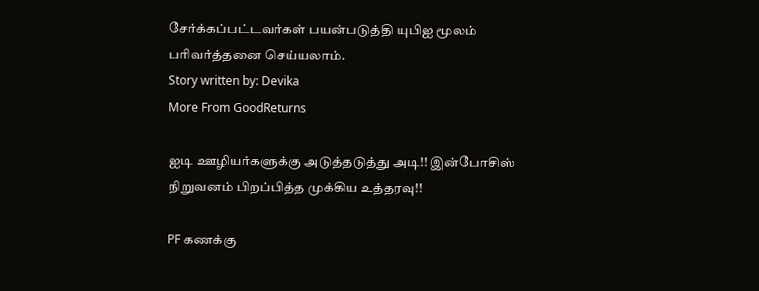சேர்க்கப்பட்டவர்கள் பயன்படுத்தி யுபிஐ மூலம் பரிவர்த்தனை செய்யலாம்.
Story written by: Devika
More From GoodReturns

ஐடி ஊழியர்களுக்கு அடுத்தடுத்து அடி!! இன்போசிஸ் நிறுவனம் பிறப்பித்த முக்கிய உத்தரவு!!

PF கணக்கு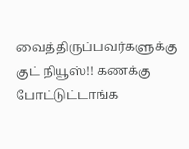வைத்திருப்பவர்களுக்கு குட் நியூஸ்!! கணக்கு போட்டுட்டாங்க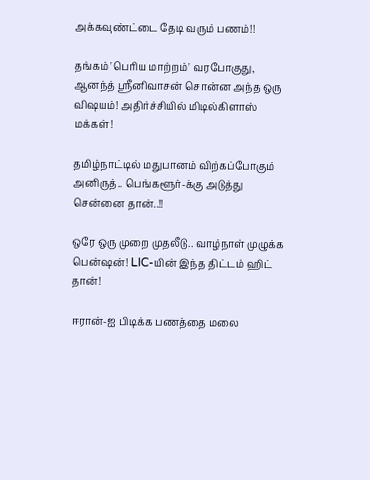அக்கவுண்ட்டை தேடி வரும் பணம்!!

தங்கம் 'பெரிய மாற்றம்' வரபோகுது, ஆனந்த் ஸ்ரீனிவாசன் சொன்ன அந்த ஒரு விஷயம்! அதிர்ச்சியில் மிடில்கிளாஸ் மக்கள்!

தமிழ்நாட்டில் மதுபானம் விற்கப்போகும் அனிருத்.. பெங்களூர்-க்கு அடுத்து சென்னை தான்..!!

ஒரே ஒரு முறை முதலீடு.. வாழ்நாள் முழுக்க பென்ஷன்! LIC-யின் இந்த திட்டம் ஹிட் தான்!

ஈரான்-ஐ பிடிக்க பணத்தை மலை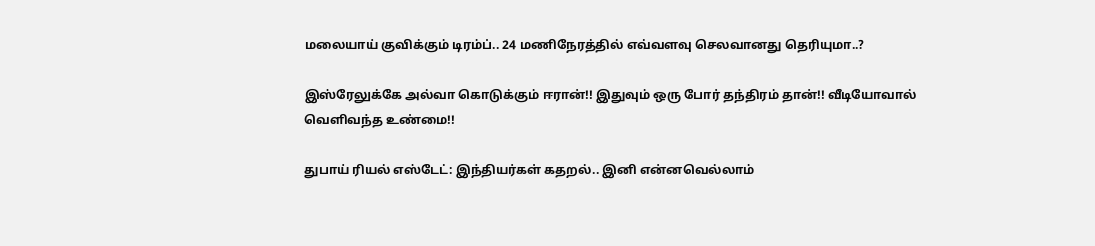மலையாய் குவிக்கும் டிரம்ப்.. 24 மணிநேரத்தில் எவ்வளவு செலவானது தெரியுமா..?

இஸ்ரேலுக்கே அல்வா கொடுக்கும் ஈரான்!! இதுவும் ஒரு போர் தந்திரம் தான்!! வீடியோவால் வெளிவந்த உண்மை!!

துபாய் ரியல் எஸ்டேட்: இந்தியர்கள் கதறல்.. இனி என்னவெல்லாம்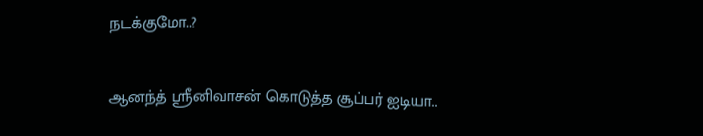நடக்குமோ..?

ஆனந்த் ஸ்ரீனிவாசன் கொடுத்த சூப்பர் ஐடியா..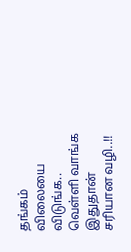தங்கம் விலையை விடுங்க.. வெள்ளி வாங்க இதுதான் சரியான வழி..!!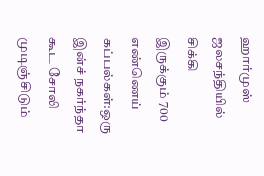ஹார்முஸ் ஜலசந்தியில் சிக்கி இருக்கும் 700 எண்ணெய் கப்பல்கள்:ஒரு இன்ச் நகர்ந்தா கூட சோலி முடிஞ்சிடும்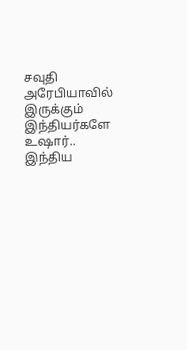சவுதி அரேபியாவில் இருக்கும் இந்தியர்களே உஷார்.. இந்திய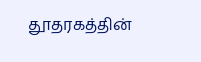தூதரகத்தின்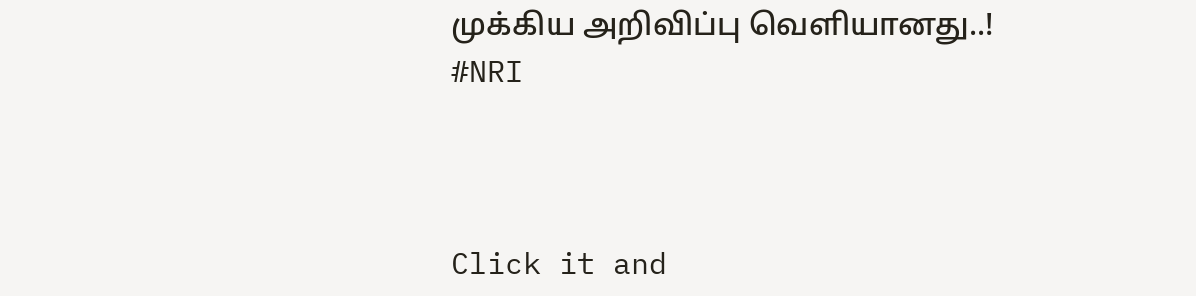முக்கிய அறிவிப்பு வெளியானது..! #NRI



Click it and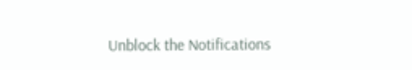Unblock the Notifications